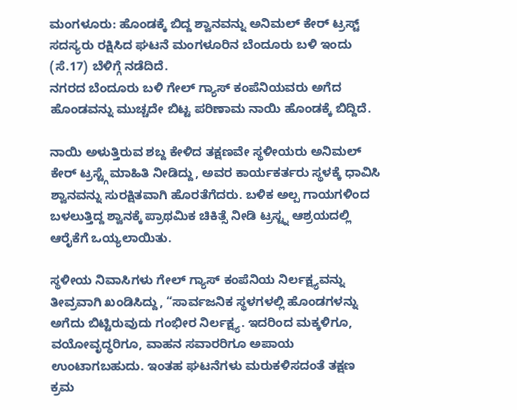ಮಂಗಳೂರು: ಹೊಂಡಕ್ಕೆ ಬಿದ್ದ ಶ್ವಾನವನ್ನು ಅನಿಮಲ್ ಕೇರ್ ಟ್ರಸ್ಟ್ ಸದಸ್ಯರು ರಕ್ಷಿಸಿದ ಘಟನೆ ಮಂಗಳೂರಿನ ಬೆಂದೂರು ಬಳಿ ಇಂದು (ಸೆ.17) ಬೆಳಿಗ್ಗೆ ನಡೆದಿದೆ.
ನಗರದ ಬೆಂದೂರು ಬಳಿ ಗೇಲ್ ಗ್ಯಾಸ್ ಕಂಪೆನಿಯವರು ಅಗೆದ ಹೊಂಡವನ್ನು ಮುಚ್ಚದೇ ಬಿಟ್ಟ ಪರಿಣಾಮ ನಾಯಿ ಹೊಂಡಕ್ಕೆ ಬಿದ್ದಿದೆ.

ನಾಯಿ ಅಳುತ್ತಿರುವ ಶಬ್ದ ಕೇಳಿದ ತಕ್ಷಣವೇ ಸ್ಥಳೀಯರು ಅನಿಮಲ್ ಕೇರ್ ಟ್ರಸ್ಟ್ಗೆ ಮಾಹಿತಿ ನೀಡಿದ್ದು, ಅವರ ಕಾರ್ಯಕರ್ತರು ಸ್ಥಳಕ್ಕೆ ಧಾವಿಸಿ ಶ್ವಾನವನ್ನು ಸುರಕ್ಷಿತವಾಗಿ ಹೊರತೆಗೆದರು. ಬಳಿಕ ಅಲ್ಪ ಗಾಯಗಳಿಂದ ಬಳಲುತ್ತಿದ್ದ ಶ್ವಾನಕ್ಕೆ ಪ್ರಾಥಮಿಕ ಚಿಕಿತ್ಸೆ ನೀಡಿ ಟ್ರಸ್ಟ್ನ ಆಶ್ರಯದಲ್ಲಿ ಆರೈಕೆಗೆ ಒಯ್ಯಲಾಯಿತು.

ಸ್ಥಳೀಯ ನಿವಾಸಿಗಳು ಗೇಲ್ ಗ್ಯಾಸ್ ಕಂಪೆನಿಯ ನಿರ್ಲಕ್ಷ್ಯವನ್ನು ತೀವ್ರವಾಗಿ ಖಂಡಿಸಿದ್ದು, “ಸಾರ್ವಜನಿಕ ಸ್ಥಳಗಳಲ್ಲಿ ಹೊಂಡಗಳನ್ನು ಅಗೆದು ಬಿಟ್ಟಿರುವುದು ಗಂಭೀರ ನಿರ್ಲಕ್ಷ್ಯ. ಇದರಿಂದ ಮಕ್ಕಳಿಗೂ, ವಯೋವೃದ್ಧರಿಗೂ, ವಾಹನ ಸವಾರರಿಗೂ ಅಪಾಯ ಉಂಟಾಗಬಹುದು. ಇಂತಹ ಘಟನೆಗಳು ಮರುಕಳಿಸದಂತೆ ತಕ್ಷಣ ಕ್ರಮ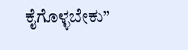ಕೈಗೊಳ್ಳಬೇಕು”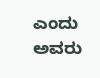ಎಂದು ಅವರು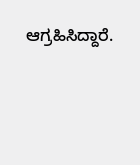ಆಗ್ರಹಿಸಿದ್ದಾರೆ.